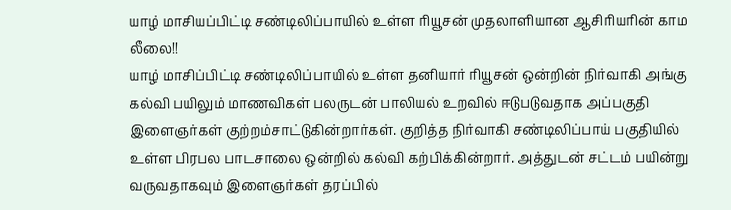யாழ் மாசியப்பிட்டி சண்டிலிப்பாயில் உள்ள ரியூசன் முதலாளியான ஆசிரியரின் காம லீலை!!
யாழ் மாசிப்பிட்டி சண்டிலிப்பாயில் உள்ள தனியார் ரியூசன் ஒன்றின் நிர்வாகி அங்கு கல்வி பயிலும் மாணவிகள் பலருடன் பாலியல் உறவில் ஈடுபடுவதாக அப்பகுதி இளைஞர்கள் குற்றம்சாட்டுகின்றார்கள். குறித்த நிர்வாகி சண்டிலிப்பாய் பகுதியில் உள்ள பிரபல பாடசாலை ஒன்றில் கல்வி கற்பிக்கின்றார். அத்துடன் சட்டம் பயின்று வருவதாகவும் இளைஞர்கள் தரப்பில்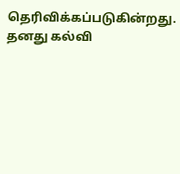தெரிவிக்கப்படுகின்றது. தனது கல்வி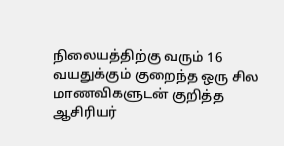நிலையத்திற்கு வரும் 16 வயதுக்கும் குறைந்த ஒரு சில மாணவிகளுடன் குறித்த ஆசிரியர்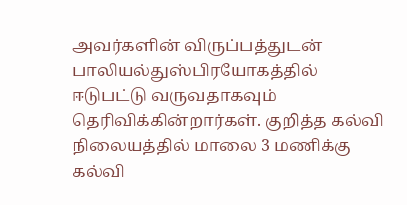அவர்களின் விருப்பத்துடன் பாலியல்துஸ்பிரயோகத்தில் ஈடுபட்டு வருவதாகவும் தெரிவிக்கின்றார்கள். குறித்த கல்வி நிலையத்தில் மாலை 3 மணிக்கு கல்வி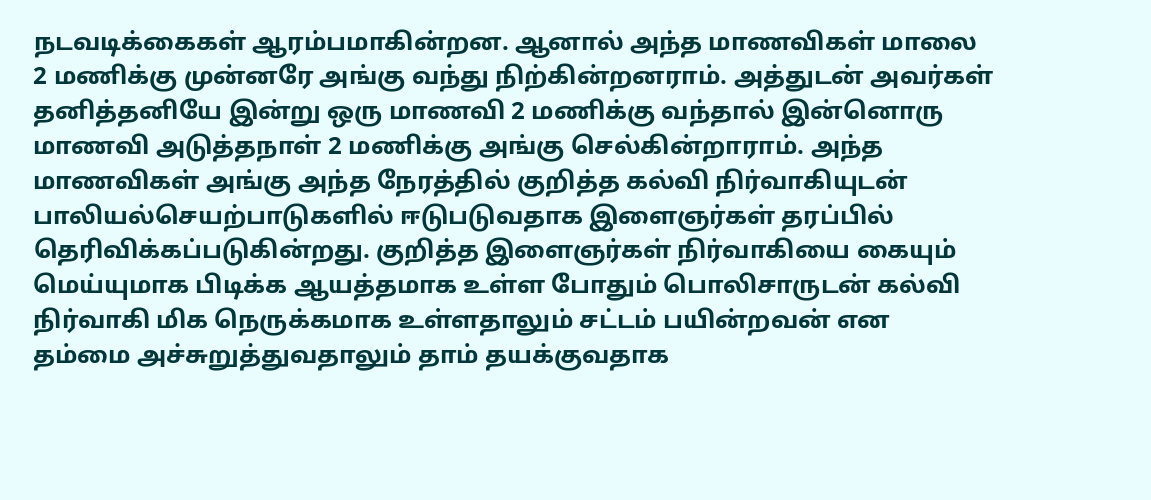நடவடிக்கைகள் ஆரம்பமாகின்றன. ஆனால் அந்த மாணவிகள் மாலை 2 மணிக்கு முன்னரே அங்கு வந்து நிற்கின்றனராம். அத்துடன் அவர்கள் தனித்தனியே இன்று ஒரு மாணவி 2 மணிக்கு வந்தால் இன்னொரு மாணவி அடுத்தநாள் 2 மணிக்கு அங்கு செல்கின்றாராம். அந்த மாணவிகள் அங்கு அந்த நேரத்தில் குறித்த கல்வி நிர்வாகியுடன் பாலியல்செயற்பாடுகளில் ஈடுபடுவதாக இளைஞர்கள் தரப்பில் தெரிவிக்கப்படுகின்றது. குறித்த இளைஞர்கள் நிர்வாகியை கையும் மெய்யுமாக பிடிக்க ஆயத்தமாக உள்ள போதும் பொலிசாருடன் கல்வி நிர்வாகி மிக நெருக்கமாக உள்ளதாலும் சட்டம் பயின்றவன் என தம்மை அச்சுறுத்துவதாலும் தாம் தயக்குவதாக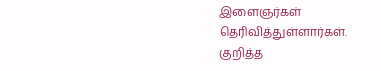இளைஞர்கள் தெரிவித்துள்ளார்கள். குறித்த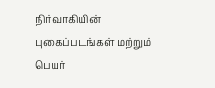நிர்வாகியின் புகைப்படங்கள் மற்றும் பெயர்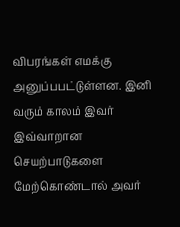விபரங்கள் எமக்கு அனுப்பபட்டுள்ளன. இனி வரும் காலம் இவர் இவ்வாறான செயற்பாடுகளை மேற்கொண்டால் அவர்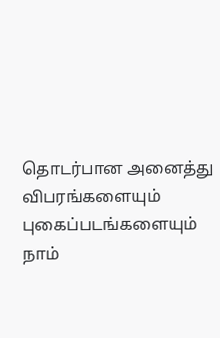தொடர்பான அனைத்து விபரங்களையும் புகைப்படங்களையும் நாம்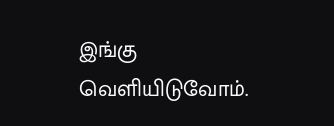இங்கு வெளியிடுவோம்.